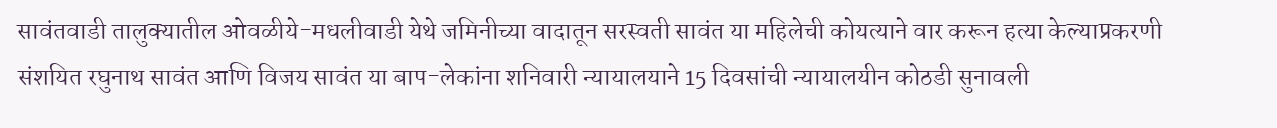सावंतवाडी तालुक्यातील ओवळीये-मधलीवाडी येथे जमिनीच्या वादातून सरस्वती सावंत या महिलेची कोयत्याने वार करून हत्या केल्याप्रकरणी संशयित रघुनाथ सावंत आणि विजय सावंत या बाप-लेकांना शनिवारी न्यायालयाने 15 दिवसांची न्यायालयीन कोठडी सुनावली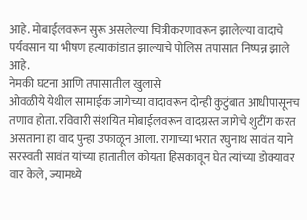आहे. मोबाईलवरून सुरू असलेल्या चित्रीकरणावरून झालेल्या वादाचे पर्यवसान या भीषण हत्याकांडात झाल्याचे पोलिस तपासात निष्पन्न झाले आहे.
नेमकी घटना आणि तपासातील खुलासे
ओवळीये येथील सामाईक जागेच्या वादावरून दोन्ही कुटुंबात आधीपासूनच तणाव होता. रविवारी संशयित मोबाईलवरून वादग्रस्त जागेचे शुटींग करत असताना हा वाद पुन्हा उफाळून आला. रागाच्या भरात रघुनाथ सावंत याने सरस्वती सावंत यांच्या हातातील कोयता हिसकावून घेत त्यांच्या डोक्यावर वार केले, ज्यामध्ये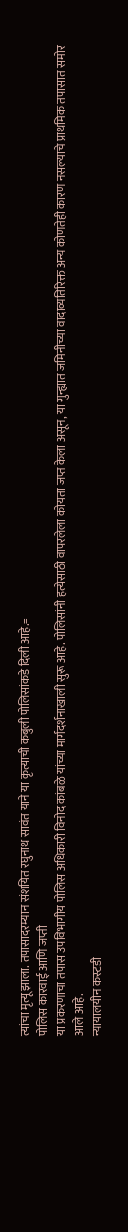त्यांचा मृत्यू झाला. तपासादरम्यान संशयित रघुनाथ सावंत याने या कृत्याची कबुली पोलिसांकडे दिली आहे.=
पोलिस कारवाई आणि जप्ती
या प्रकरणाचा तपास उपविभागीय पोलिस अधिकारी विनोद कांबळे यांच्या मार्गदर्शनाखाली सुरू आहे. पोलिसांनी हत्येसाठी वापरलेला कोयता जप्त केला असून, या गुन्ह्यात जमिनीच्या वादाव्यतिरिक्त अन्य कोणतेही कारण नसल्याचे प्राथमिक तपासात समोर आले आहे.
न्यायालयीन कस्टडी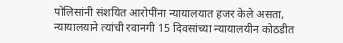पोलिसांनी संशयित आरोपींना न्यायालयात हजर केले असता, न्यायालयाने त्यांची रवानगी 15 दिवसांच्या न्यायालयीन कोठडीत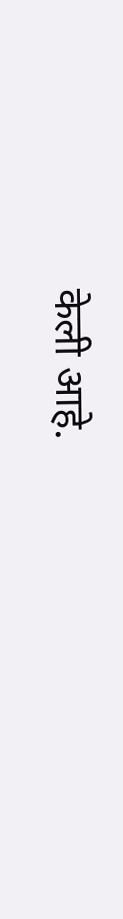केली आहे.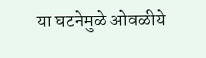या घटनेमुळे ओवळीये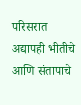परिसरात अद्यापही भीतीचे आणि संतापाचे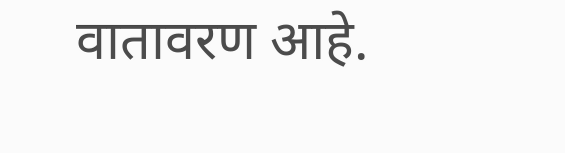वातावरण आहे.